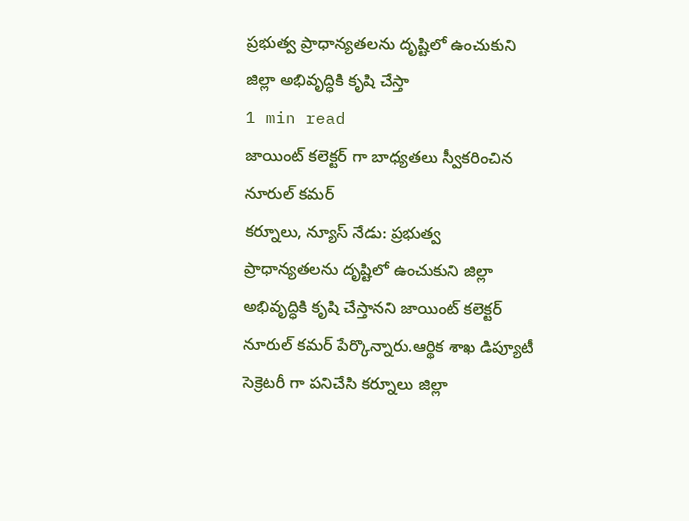ప్రభుత్వ ప్రాధాన్యతలను దృష్టిలో ఉంచుకుని జిల్లా అభివృద్ధికి కృషి చేస్తా
1 min read
జాయింట్ కలెక్టర్ గా బాధ్యతలు స్వీకరించిన నూరుల్ కమర్
కర్నూలు, న్యూస్ నేడు: ప్రభుత్వ ప్రాధాన్యతలను దృష్టిలో ఉంచుకుని జిల్లా అభివృద్ధికి కృషి చేస్తానని జాయింట్ కలెక్టర్ నూరుల్ కమర్ పేర్కొన్నారు.ఆర్థిక శాఖ డిప్యూటీ సెక్రెటరీ గా పనిచేసి కర్నూలు జిల్లా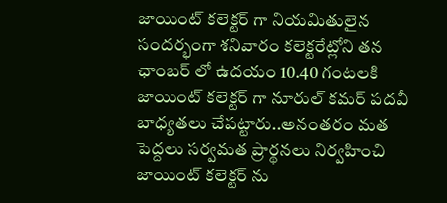జాయింట్ కలెక్టర్ గా నియమితులైన సందర్భంగా శనివారం కలెక్టరేట్లోని తన ఛాంబర్ లో ఉదయం 10.40 గంటలకి జాయింట్ కలెక్టర్ గా నూరుల్ కమర్ పదవీ బాధ్యతలు చేపట్టారు..అనంతరం మత పెద్దలు సర్వమత ప్రార్థనలు నిర్వహించి జాయింట్ కలెక్టర్ ను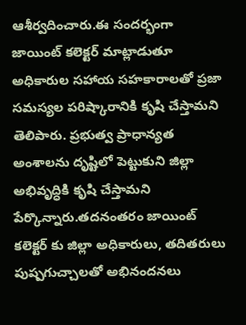ఆశీర్వదించారు.ఈ సందర్భంగా జాయింట్ కలెక్టర్ మాట్లాడుతూ అధికారుల సహాయ సహకారాలతో ప్రజా సమస్యల పరిష్కారానికి కృషి చేస్తామని తెలిపారు. ప్రభుత్వ ప్రాధాన్యత అంశాలను దృష్టిలో పెట్టుకుని జిల్లా అభివృద్ధికి కృషి చేస్తామని పేర్కొన్నారు.తదనంతరం జాయింట్ కలెక్టర్ కు జిల్లా అధికారులు, తదితరులు పుష్పగుచ్చాలతో అభినందనలు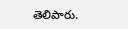తెలిపారు.